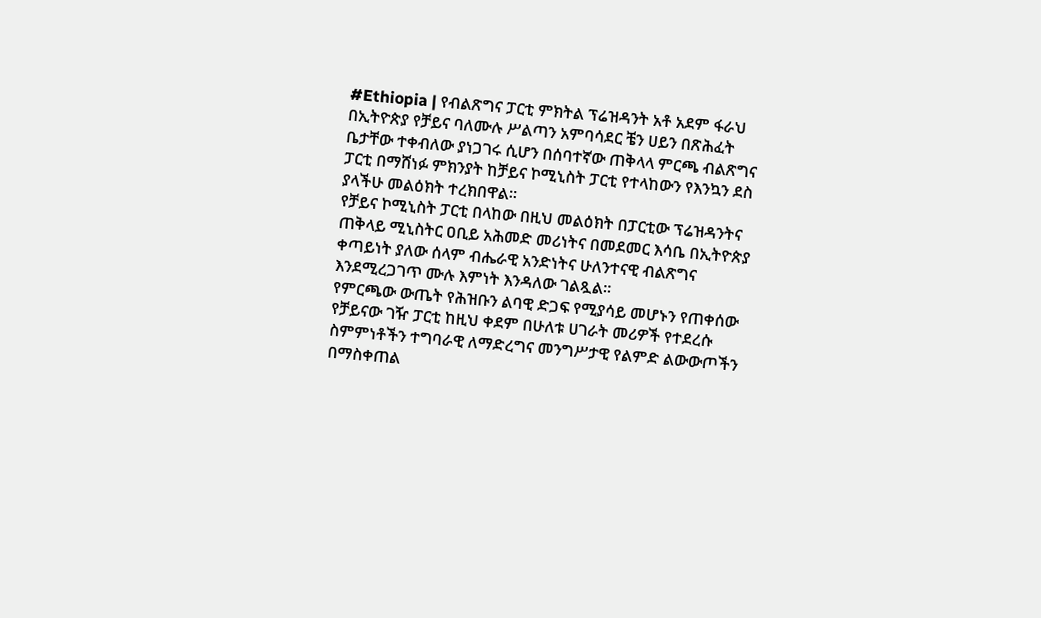#Ethiopia | የብልጽግና ፓርቲ ምክትል ፕሬዝዳንት አቶ አደም ፋራህ በኢትዮጵያ የቻይና ባለሙሉ ሥልጣን አምባሳደር ቼን ሀይን በጽሕፈት ቤታቸው ተቀብለው ያነጋገሩ ሲሆን በሰባተኛው ጠቅላላ ምርጫ ብልጽግና ፓርቲ በማሸነፉ ምክንያት ከቻይና ኮሚኒስት ፓርቲ የተላከውን የእንኳን ደስ ያላችሁ መልዕክት ተረክበዋል።
የቻይና ኮሚኒስት ፓርቲ በላከው በዚህ መልዕክት በፓርቲው ፕሬዝዳንትና ጠቅላይ ሚኒስትር ዐቢይ አሕመድ መሪነትና በመደመር እሳቤ በኢትዮጵያ ቀጣይነት ያለው ሰላም ብሔራዊ አንድነትና ሁለንተናዊ ብልጽግና እንደሚረጋገጥ ሙሉ እምነት እንዳለው ገልጿል።
የምርጫው ውጤት የሕዝቡን ልባዊ ድጋፍ የሚያሳይ መሆኑን የጠቀሰው የቻይናው ገዥ ፓርቲ ከዚህ ቀደም በሁለቱ ሀገራት መሪዎች የተደረሱ ስምምነቶችን ተግባራዊ ለማድረግና መንግሥታዊ የልምድ ልውውጦችን በማስቀጠል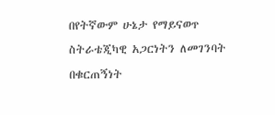በየትኛውም ሁኔታ የማይናወጥ ስትራቴጂካዊ አጋርነትን ለመገንባት በቁርጠኝነት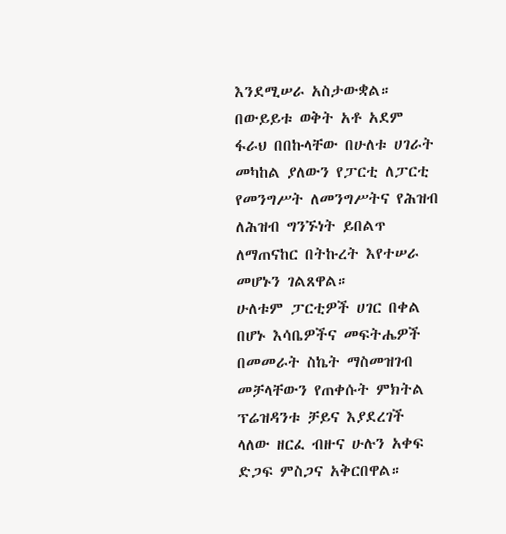እንደሚሠራ አስታውቋል።
በውይይቱ ወቅት አቶ አደም ፋራህ በበኩላቸው በሁለቱ ሀገራት መካከል ያለውን የፓርቲ ለፓርቲ የመንግሥት ለመንግሥትና የሕዝብ ለሕዝብ ግንኙነት ይበልጥ ለማጠናከር በትኩረት እየተሠራ መሆኑን ገልጸዋል።
ሁለቱም ፓርቲዎች ሀገር በቀል በሆኑ እሳቤዎችና መፍትሔዎች በመመራት ስኬት ማስመዝገብ መቻላቸውን የጠቀሱት ምክትል ፕሬዝዳንቱ ቻይና እያደረገች ላለው ዘርፈ ብዙና ሁሉን አቀፍ ድጋፍ ምስጋና አቅርበዋል።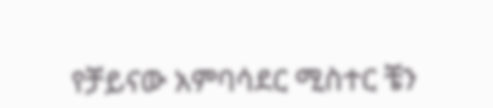የቻይናው አምባሳደር ሚስተር ቼን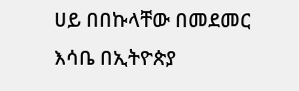ሀይ በበኩላቸው በመደመር እሳቤ በኢትዮጵያ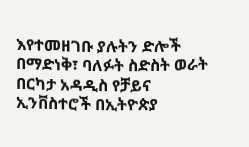እየተመዘገቡ ያሉትን ድሎች በማድነቅ፣ ባለፉት ስድስት ወራት በርካታ አዳዲስ የቻይና ኢንቨስተሮች በኢትዮጵያ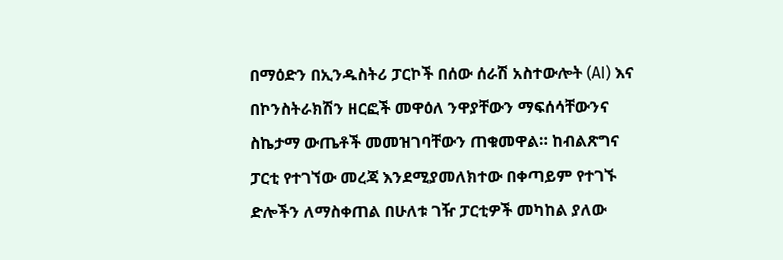በማዕድን በኢንዱስትሪ ፓርኮች በሰው ሰራሽ አስተውሎት (AI) እና በኮንስትራክሽን ዘርፎች መዋዕለ ንዋያቸውን ማፍሰሳቸውንና ስኬታማ ውጤቶች መመዝገባቸውን ጠቁመዋል። ከብልጽግና ፓርቲ የተገኘው መረጃ እንደሚያመለክተው በቀጣይም የተገኙ ድሎችን ለማስቀጠል በሁለቱ ገዥ ፓርቲዎች መካከል ያለው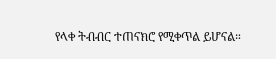የላቀ ትብብር ተጠናክሮ የሚቀጥል ይሆናል።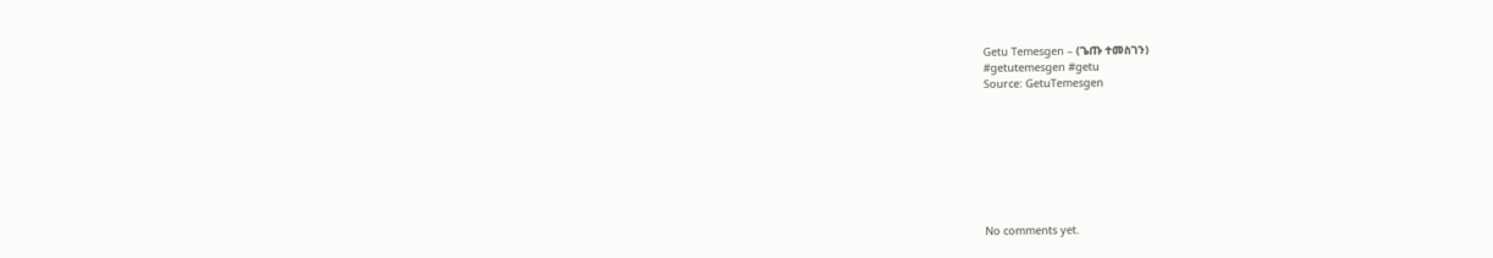Getu Temesgen – (ጌጡ ተመስገን)
#getutemesgen #getu
Source: GetuTemesgen








No comments yet.